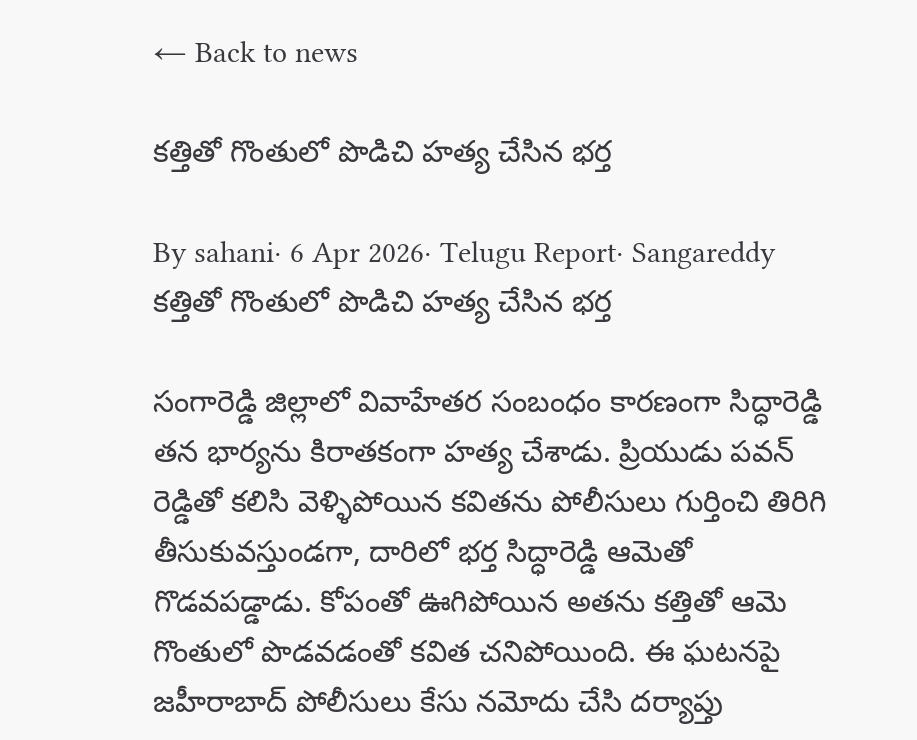← Back to news

కత్తితో గొంతులో పొడిచి హత్య చేసిన భర్త

By sahani· 6 Apr 2026· Telugu Report· Sangareddy
కత్తితో గొంతులో పొడిచి హత్య చేసిన భర్త

సంగారెడ్డి జిల్లాలో వివాహేతర సంబంధం కారణంగా సిద్ధారెడ్డి తన భార్యను కిరాతకంగా హత్య చేశాడు. ప్రియుడు పవన్ రెడ్డితో కలిసి వెళ్ళిపోయిన కవితను పోలీసులు గుర్తించి తిరిగి తీసుకువస్తుండగా, దారిలో భర్త సిద్ధారెడ్డి ఆమెతో గొడవపడ్డాడు. కోపంతో ఊగిపోయిన అతను కత్తితో ఆమె గొంతులో పొడవడంతో కవిత చనిపోయింది. ఈ ఘటనపై జహీరాబాద్ పోలీసులు కేసు నమోదు చేసి దర్యాప్తు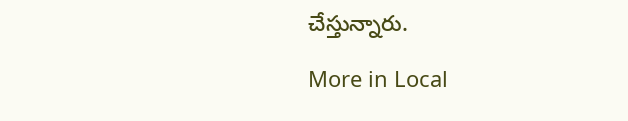చేస్తున్నారు.

More in Local